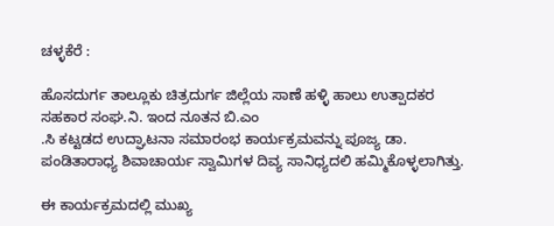ಚಳ್ಳಕೆರೆ :

ಹೊಸದುರ್ಗ ತಾಲ್ಲೂಕು ಚಿತ್ರದುರ್ಗ ಜಿಲ್ಲೆಯ ಸಾಣೆ ಹಳ್ಳಿ ಹಾಲು ಉತ್ಪಾದಕರ ಸಹಕಾರ ಸಂಘ.ನಿ. ಇಂದ ನೂತನ ಬಿ.ಎಂ
.ಸಿ ಕಟ್ಟಡದ ಉದ್ಘಾಟನಾ ಸಮಾರಂಭ ಕಾರ್ಯಕ್ರಮವನ್ನು ಪೂಜ್ಯ ಡಾ. ಪಂಡಿತಾರಾಧ್ಯ ಶಿವಾಚಾರ್ಯ ಸ್ವಾಮಿಗಳ ದಿವ್ಯ ಸಾನಿಧ್ಯದಲಿ ಹಮ್ಮಿಕೊಳ್ಳಲಾಗಿತ್ತು.

ಈ ಕಾರ್ಯಕ್ರಮದಲ್ಲಿ ಮುಖ್ಯ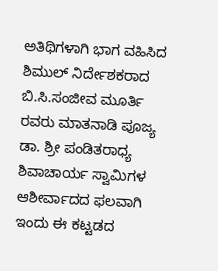ಅತಿಥಿಗಳಾಗಿ ಭಾಗ ವಹಿಸಿದ ಶಿಮುಲ್ ನಿರ್ದೇಶಕರಾದ ಬಿ.ಸಿ.ಸಂಜೀವ ಮೂರ್ತಿ ರವರು ಮಾತನಾಡಿ ಪೂಜ್ಯ ಡಾ. ಶ್ರೀ ಪಂಡಿತರಾಧ್ಯ ಶಿವಾಚಾರ್ಯ ಸ್ವಾಮಿಗಳ ಆಶೀರ್ವಾದದ ಫಲವಾಗಿ ಇಂದು ಈ ಕಟ್ಟಡದ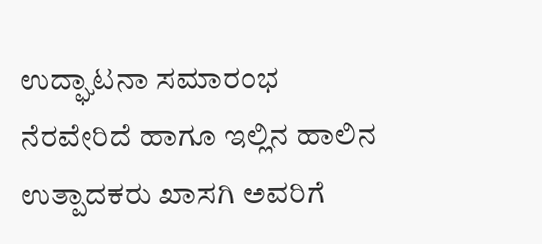ಉದ್ಘಾಟನಾ ಸಮಾರಂಭ ನೆರವೇರಿದೆ ಹಾಗೂ ಇಲ್ಲಿನ ಹಾಲಿನ ಉತ್ಪಾದಕರು ಖಾಸಗಿ ಅವರಿಗೆ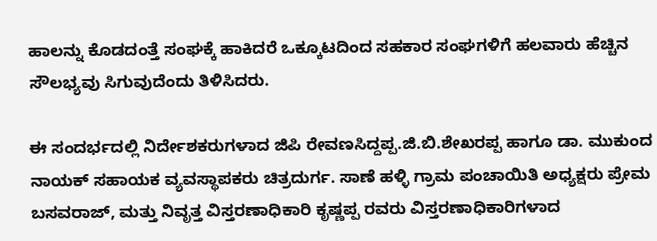ಹಾಲನ್ನು ಕೊಡದಂತ್ತೆ ಸಂಘಕ್ಕೆ ಹಾಕಿದರೆ ಒಕ್ಕೂಟದಿಂದ ಸಹಕಾರ ಸಂಘಗಳಿಗೆ ಹಲವಾರು ಹೆಚ್ಚಿನ ಸೌಲಭ್ಯವು ಸಿಗುವುದೆಂದು ತಿಳಿಸಿದರು.

ಈ ಸಂದರ್ಭದಲ್ಲಿ ನಿರ್ದೇಶಕರುಗಳಾದ ಜಿಪಿ ರೇವಣಸಿದ್ದಪ್ಪ.ಜಿ.ಬಿ.ಶೇಖರಪ್ಪ ಹಾಗೂ ಡಾ. ಮುಕುಂದ ನಾಯಕ್ ಸಹಾಯಕ ವ್ಯವಸ್ಥಾಪಕರು ಚಿತ್ರದುರ್ಗ. ಸಾಣೆ ಹಳ್ಳಿ ಗ್ರಾಮ ಪಂಚಾಯಿತಿ ಅಧ್ಯಕ್ಷರು ಪ್ರೇಮ ಬಸವರಾಜ್, ಮತ್ತು ನಿವೃತ್ತ ವಿಸ್ತರಣಾಧಿಕಾರಿ ಕೃಷ್ಣಪ್ಪ ರವರು ವಿಸ್ತರಣಾಧಿಕಾರಿಗಳಾದ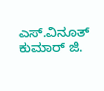ಎಸ್.ವಿನೂತ್ ಕುಮಾರ್ ಜಿ.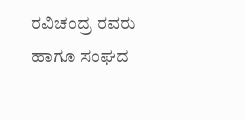ರವಿಚಂದ್ರ ರವರು ಹಾಗೂ ಸಂಘದ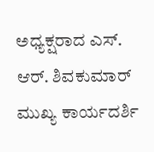ಅಧ್ಯಕ್ಷರಾದ ಎಸ್.
ಆರ್. ಶಿವಕುಮಾರ್ ಮುಖ್ಯ ಕಾರ್ಯದರ್ಶಿ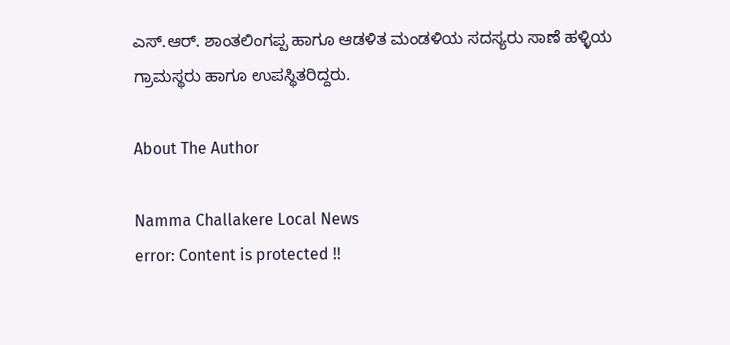ಎಸ್.ಆರ್. ಶಾಂತಲಿಂಗಪ್ಪ ಹಾಗೂ ಆಡಳಿತ ಮಂಡಳಿಯ ಸದಸ್ಯರು ಸಾಣೆ ಹಳ್ಳಿಯ ಗ್ರಾಮಸ್ಥರು ಹಾಗೂ ಉಪಸ್ಥಿತರಿದ್ದರು.

About The Author

Namma Challakere Local News
error: Content is protected !!